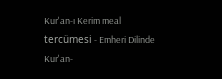Kur'an-ı Kerim meal tercümesi - Emheri Dilinde Kur'an-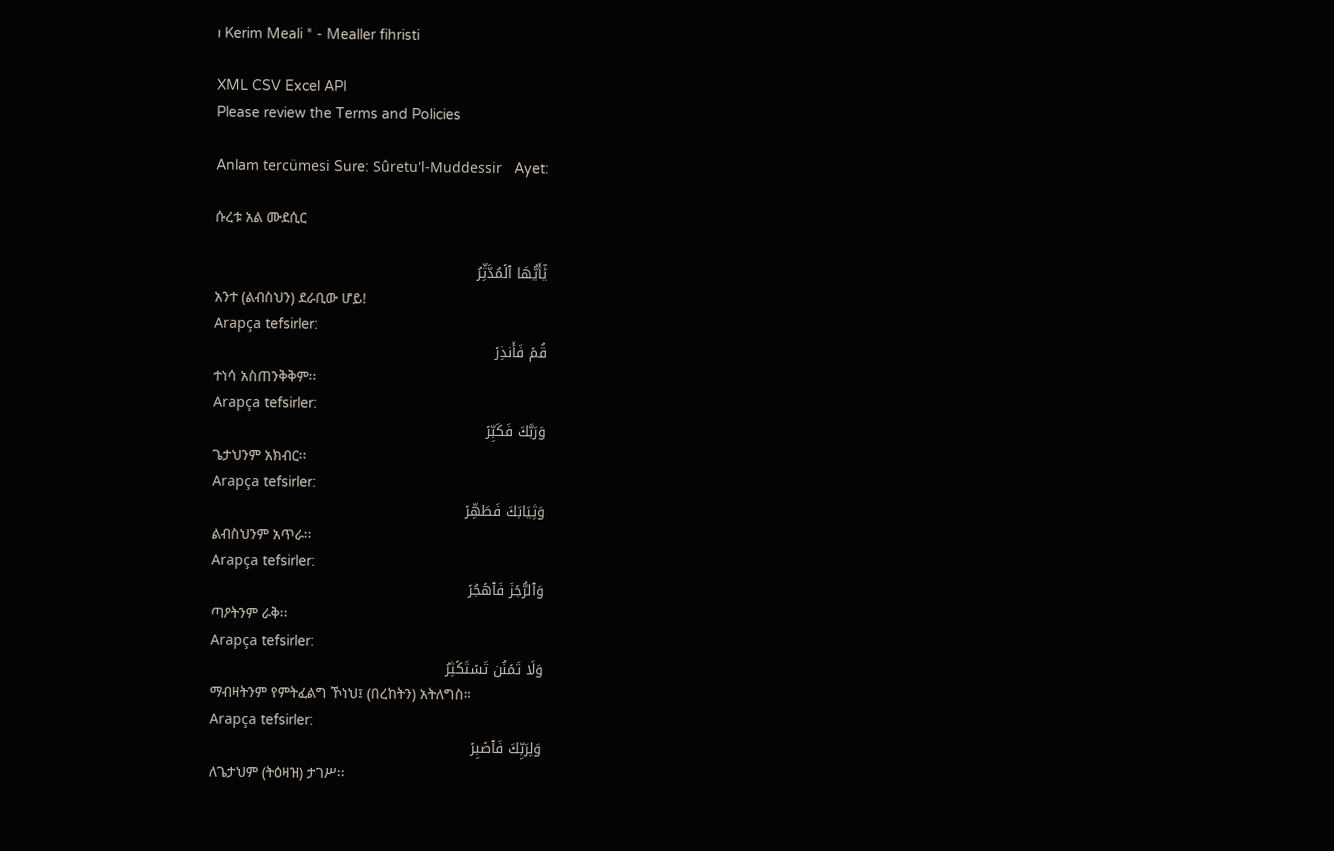ı Kerim Meali * - Mealler fihristi

XML CSV Excel API
Please review the Terms and Policies

Anlam tercümesi Sure: Sûretu'l-Muddessir   Ayet:

ሱረቱ አል ሙደሲር

يَٰٓأَيُّهَا ٱلۡمُدَّثِّرُ
አንተ (ልብስህን) ደራቢው ሆይ!
Arapça tefsirler:
قُمۡ فَأَنذِرۡ
ተነሳ አስጠንቅቅም፡፡
Arapça tefsirler:
وَرَبَّكَ فَكَبِّرۡ
ጌታህንም አክብር፡፡
Arapça tefsirler:
وَثِيَابَكَ فَطَهِّرۡ
ልብስህንም አጥራ፡፡
Arapça tefsirler:
وَٱلرُّجۡزَ فَٱهۡجُرۡ
ጣዖትንም ራቅ፡፡
Arapça tefsirler:
وَلَا تَمۡنُن تَسۡتَكۡثِرُ
ማብዛትንም የምትፈልግ ኾነህ፤ (በረከትን) አትለግስ።
Arapça tefsirler:
وَلِرَبِّكَ فَٱصۡبِرۡ
ለጌታህም (ትዕዛዝ) ታገሥ፡፡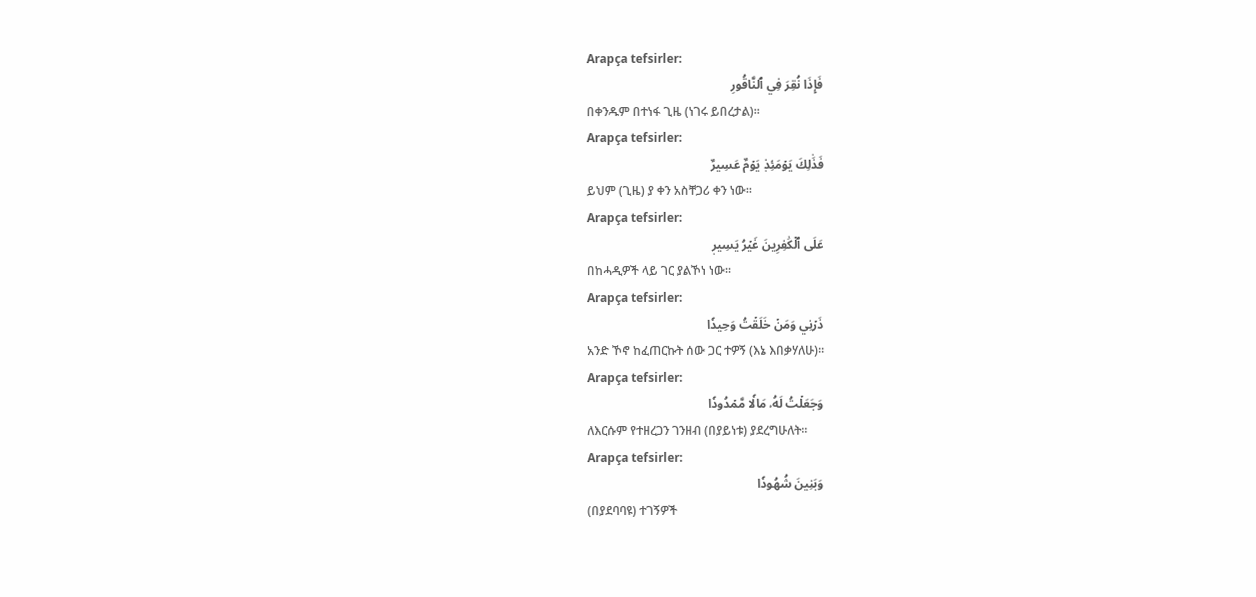Arapça tefsirler:
فَإِذَا نُقِرَ فِي ٱلنَّاقُورِ
በቀንዱም በተነፋ ጊዜ (ነገሩ ይበረታል)፡፡
Arapça tefsirler:
فَذَٰلِكَ يَوۡمَئِذٖ يَوۡمٌ عَسِيرٌ
ይህም (ጊዜ) ያ ቀን አስቸጋሪ ቀን ነው፡፡
Arapça tefsirler:
عَلَى ٱلۡكَٰفِرِينَ غَيۡرُ يَسِيرٖ
በከሓዲዎች ላይ ገር ያልኾነ ነው፡፡
Arapça tefsirler:
ذَرۡنِي وَمَنۡ خَلَقۡتُ وَحِيدٗا
አንድ ኾኖ ከፈጠርኩት ሰው ጋር ተዎኝ (እኔ እበቃሃለሁ)፡፡
Arapça tefsirler:
وَجَعَلۡتُ لَهُۥ مَالٗا مَّمۡدُودٗا
ለእርሱም የተዘረጋን ገንዘብ (በያይነቱ) ያደረግሁለት፡፡
Arapça tefsirler:
وَبَنِينَ شُهُودٗا
(በያደባባዩ) ተገኝዎች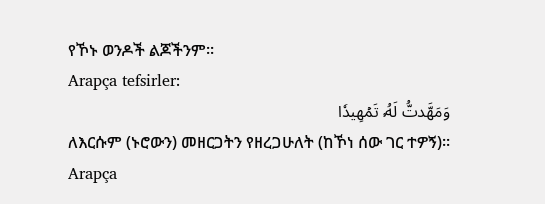የኾኑ ወንዶች ልጆችንም፡፡
Arapça tefsirler:
وَمَهَّدتُّ لَهُۥ تَمۡهِيدٗا
ለእርሱም (ኑሮውን) መዘርጋትን የዘረጋሁለት (ከኾነ ሰው ገር ተዎኝ)፡፡
Arapça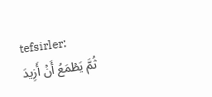tefsirler:
ثُمَّ يَطۡمَعُ أَنۡ أَزِيدَ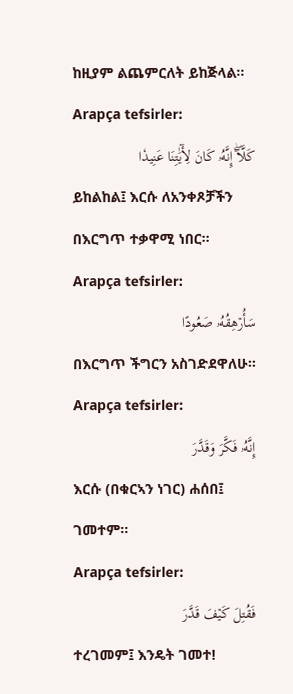ከዚያም ልጨምርለት ይከጅላል፡፡
Arapça tefsirler:
كَلَّآۖ إِنَّهُۥ كَانَ لِأٓيَٰتِنَا عَنِيدٗا
ይከልከል፤ እርሱ ለአንቀጾቻችን በእርግጥ ተቃዋሚ ነበር፡፡
Arapça tefsirler:
سَأُرۡهِقُهُۥ صَعُودًا
በእርግጥ ችግርን አስገድደዋለሁ፡፡
Arapça tefsirler:
إِنَّهُۥ فَكَّرَ وَقَدَّرَ
እርሱ (በቁርኣን ነገር) ሐሰበ፤ ገመተም፡፡
Arapça tefsirler:
فَقُتِلَ كَيۡفَ قَدَّرَ
ተረገመም፤ እንዴት ገመተ!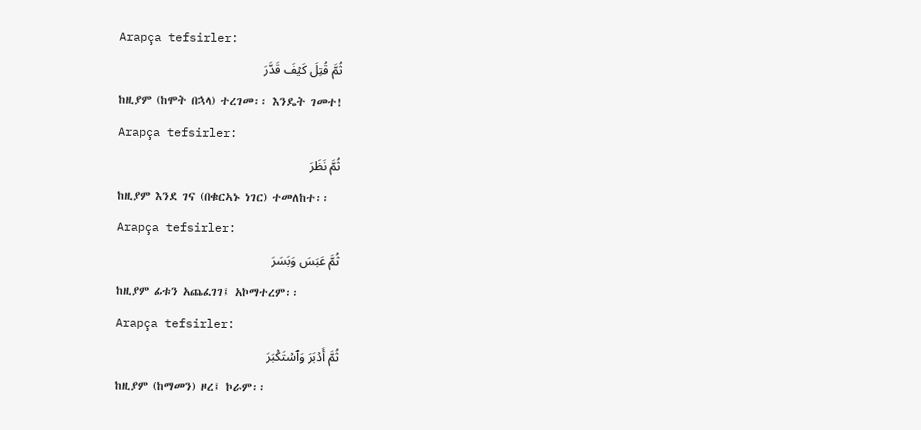Arapça tefsirler:
ثُمَّ قُتِلَ كَيۡفَ قَدَّرَ
ከዚያም (ከሞት በኋላ) ተረገመ፡፡ እንዴት ገመተ!
Arapça tefsirler:
ثُمَّ نَظَرَ
ከዚያም እንደ ገና (በቁርኣኑ ነገር) ተመለከተ፡፡
Arapça tefsirler:
ثُمَّ عَبَسَ وَبَسَرَ
ከዚያም ፊቱን አጨፈገገ፤ አኮማተረም፡፡
Arapça tefsirler:
ثُمَّ أَدۡبَرَ وَٱسۡتَكۡبَرَ
ከዚያም (ከማመን) ዞረ፤ ኮራም፡፡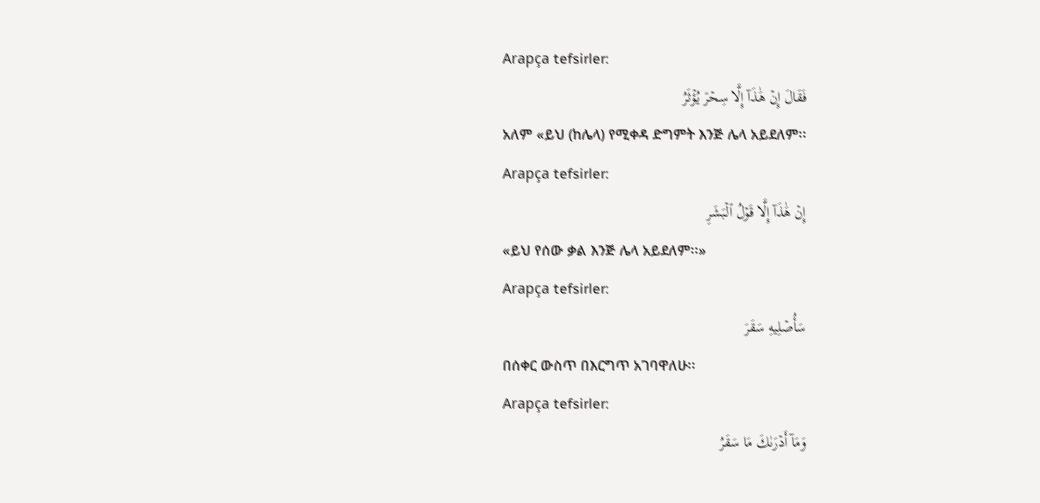Arapça tefsirler:
فَقَالَ إِنۡ هَٰذَآ إِلَّا سِحۡرٞ يُؤۡثَرُ
አለም «ይህ (ከሌላ) የሚቀዳ ድግምት እንጅ ሌላ አይደለም፡፡
Arapça tefsirler:
إِنۡ هَٰذَآ إِلَّا قَوۡلُ ٱلۡبَشَرِ
«ይህ የሰው ቃል እንጅ ሌላ አይደለም፡፡»
Arapça tefsirler:
سَأُصۡلِيهِ سَقَرَ
በሰቀር ውስጥ በእርግጥ አገባዋለሁ፡፡
Arapça tefsirler:
وَمَآ أَدۡرَىٰكَ مَا سَقَرُ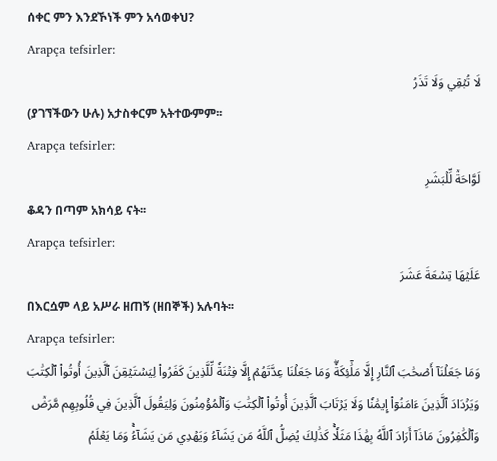ሰቀር ምን እንደኾነች ምን አሳወቀህ?
Arapça tefsirler:
لَا تُبۡقِي وَلَا تَذَرُ
(ያገኘችውን ሁሉ) አታስቀርም አትተውምም፡፡
Arapça tefsirler:
لَوَّاحَةٞ لِّلۡبَشَرِ
ቆዳን በጣም አክሳይ ናት፡፡
Arapça tefsirler:
عَلَيۡهَا تِسۡعَةَ عَشَرَ
በእርሷም ላይ አሥራ ዘጠኝ (ዘበኞች) አሉባት፡፡
Arapça tefsirler:
وَمَا جَعَلۡنَآ أَصۡحَٰبَ ٱلنَّارِ إِلَّا مَلَٰٓئِكَةٗۖ وَمَا جَعَلۡنَا عِدَّتَهُمۡ إِلَّا فِتۡنَةٗ لِّلَّذِينَ كَفَرُواْ لِيَسۡتَيۡقِنَ ٱلَّذِينَ أُوتُواْ ٱلۡكِتَٰبَ وَيَزۡدَادَ ٱلَّذِينَ ءَامَنُوٓاْ إِيمَٰنٗا وَلَا يَرۡتَابَ ٱلَّذِينَ أُوتُواْ ٱلۡكِتَٰبَ وَٱلۡمُؤۡمِنُونَ وَلِيَقُولَ ٱلَّذِينَ فِي قُلُوبِهِم مَّرَضٞ وَٱلۡكَٰفِرُونَ مَاذَآ أَرَادَ ٱللَّهُ بِهَٰذَا مَثَلٗاۚ كَذَٰلِكَ يُضِلُّ ٱللَّهُ مَن يَشَآءُ وَيَهۡدِي مَن يَشَآءُۚ وَمَا يَعۡلَمُ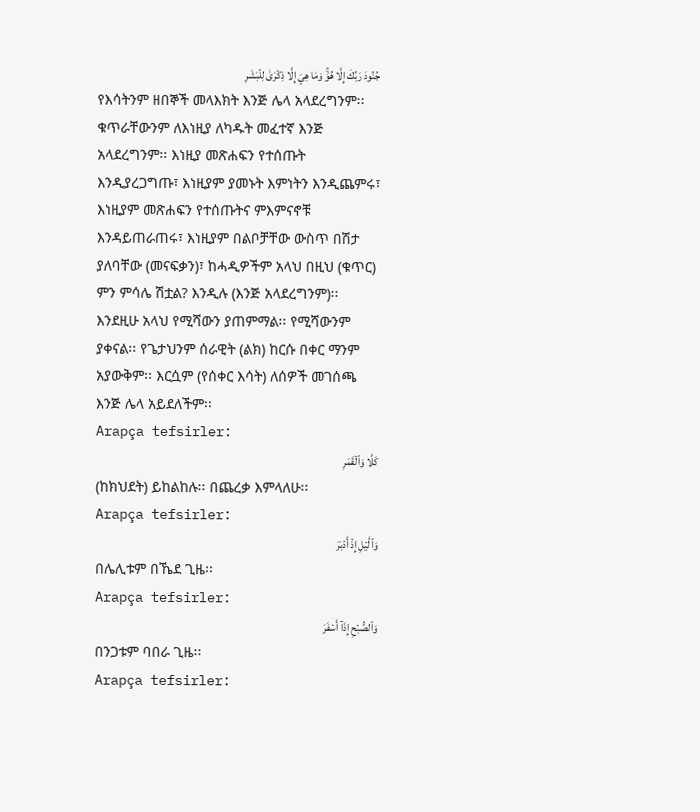جُنُودَ رَبِّكَ إِلَّا هُوَۚ وَمَا هِيَ إِلَّا ذِكۡرَىٰ لِلۡبَشَرِ
የእሳትንም ዘበኞች መላእክት እንጅ ሌላ አላደረግንም፡፡ ቁጥራቸውንም ለእነዚያ ለካዱት መፈተኛ እንጅ አላደረግንም፡፡ እነዚያ መጽሐፍን የተሰጡት እንዲያረጋግጡ፣ እነዚያም ያመኑት እምነትን እንዲጨምሩ፣ እነዚያም መጽሐፍን የተሰጡትና ምእምናኖቹ እንዳይጠራጠሩ፣ እነዚያም በልቦቻቸው ውስጥ በሽታ ያለባቸው (መናፍቃን)፣ ከሓዲዎችም አላህ በዚህ (ቁጥር) ምን ምሳሌ ሽቷል? እንዲሉ (እንጅ አላደረግንም)፡፡ እንደዚሁ አላህ የሚሻውን ያጠምማል፡፡ የሚሻውንም ያቀናል፡፡ የጌታህንም ሰራዊት (ልክ) ከርሱ በቀር ማንም አያውቅም፡፡ እርሷም (የሰቀር እሳት) ለሰዎች መገሰጫ እንጅ ሌላ አይደለችም፡፡
Arapça tefsirler:
كَلَّا وَٱلۡقَمَرِ
(ከክህደት) ይከልከሉ፡፡ በጨረቃ እምላለሁ፡፡
Arapça tefsirler:
وَٱلَّيۡلِ إِذۡ أَدۡبَرَ
በሌሊቱም በኼደ ጊዜ፡፡
Arapça tefsirler:
وَٱلصُّبۡحِ إِذَآ أَسۡفَرَ
በንጋቱም ባበራ ጊዜ፡፡
Arapça tefsirler: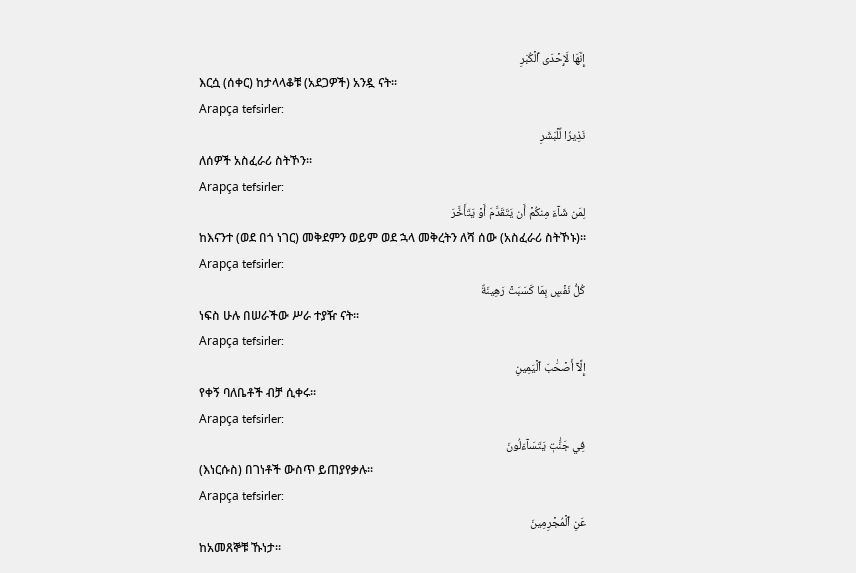إِنَّهَا لَإِحۡدَى ٱلۡكُبَرِ
እርሷ (ሰቀር) ከታላላቆቹ (አደጋዎች) አንዷ ናት፡፡
Arapça tefsirler:
نَذِيرٗا لِّلۡبَشَرِ
ለሰዎች አስፈራሪ ስትኾን፡፡
Arapça tefsirler:
لِمَن شَآءَ مِنكُمۡ أَن يَتَقَدَّمَ أَوۡ يَتَأَخَّرَ
ከእናንተ (ወደ በጎ ነገር) መቅደምን ወይም ወደ ኋላ መቅረትን ለሻ ሰው (አስፈራሪ ስትኾኑ)፡፡
Arapça tefsirler:
كُلُّ نَفۡسِۭ بِمَا كَسَبَتۡ رَهِينَةٌ
ነፍስ ሁሉ በሠራችው ሥራ ተያዥ ናት፡፡
Arapça tefsirler:
إِلَّآ أَصۡحَٰبَ ٱلۡيَمِينِ
የቀኝ ባለቤቶች ብቻ ሲቀሩ፡፡
Arapça tefsirler:
فِي جَنَّٰتٖ يَتَسَآءَلُونَ
(እነርሱስ) በገነቶች ውስጥ ይጠያየቃሉ፡፡
Arapça tefsirler:
عَنِ ٱلۡمُجۡرِمِينَ
ከአመጸኞቹ ኹነታ፡፡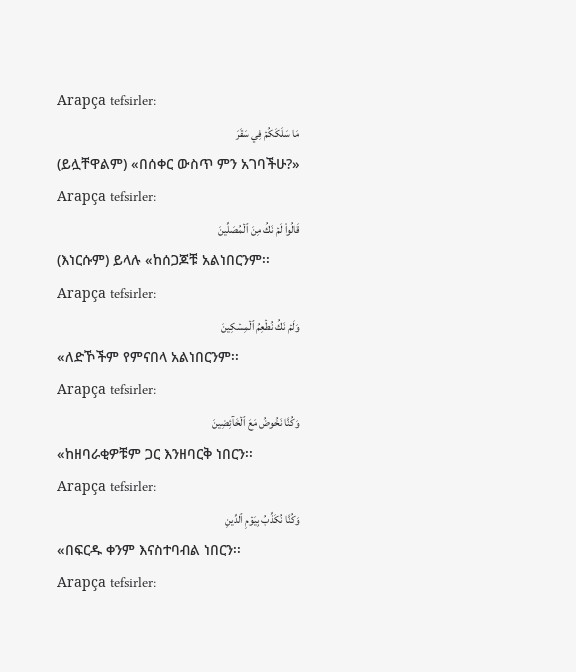Arapça tefsirler:
مَا سَلَكَكُمۡ فِي سَقَرَ
(ይሏቸዋልም) «በሰቀር ውስጥ ምን አገባችሁ?»
Arapça tefsirler:
قَالُواْ لَمۡ نَكُ مِنَ ٱلۡمُصَلِّينَ
(እነርሱም) ይላሉ «ከሰጋጆቹ አልነበርንም፡፡
Arapça tefsirler:
وَلَمۡ نَكُ نُطۡعِمُ ٱلۡمِسۡكِينَ
«ለድኾችም የምናበላ አልነበርንም፡፡
Arapça tefsirler:
وَكُنَّا نَخُوضُ مَعَ ٱلۡخَآئِضِينَ
«ከዘባራቂዎቹም ጋር እንዘባርቅ ነበርን፡፡
Arapça tefsirler:
وَكُنَّا نُكَذِّبُ بِيَوۡمِ ٱلدِّينِ
«በፍርዱ ቀንም እናስተባብል ነበርን፡፡
Arapça tefsirler: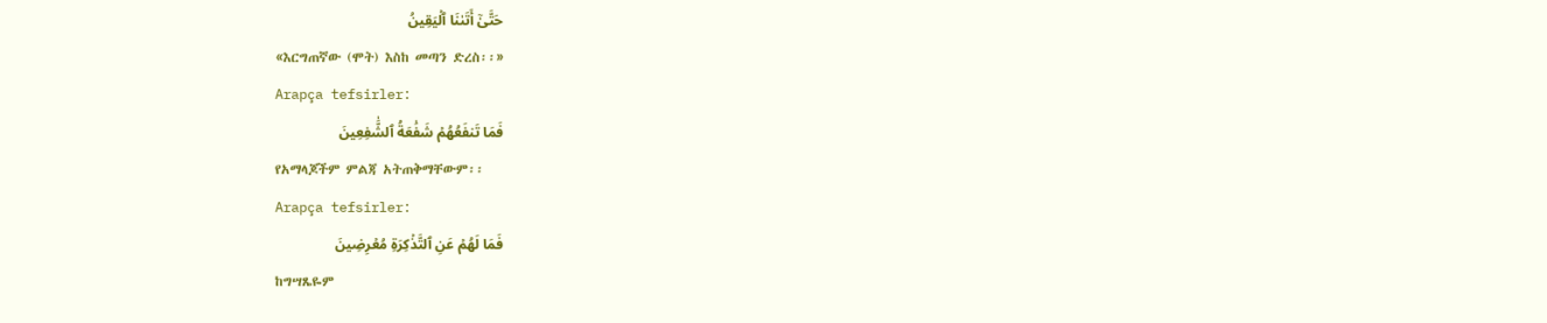حَتَّىٰٓ أَتَىٰنَا ٱلۡيَقِينُ
«እርግጠኛው (ሞት) እስከ መጣን ድረስ፡፡»
Arapça tefsirler:
فَمَا تَنفَعُهُمۡ شَفَٰعَةُ ٱلشَّٰفِعِينَ
የአማላጆችም ምልጃ አትጠቅማቸውም፡፡
Arapça tefsirler:
فَمَا لَهُمۡ عَنِ ٱلتَّذۡكِرَةِ مُعۡرِضِينَ
ከግሣጼዬም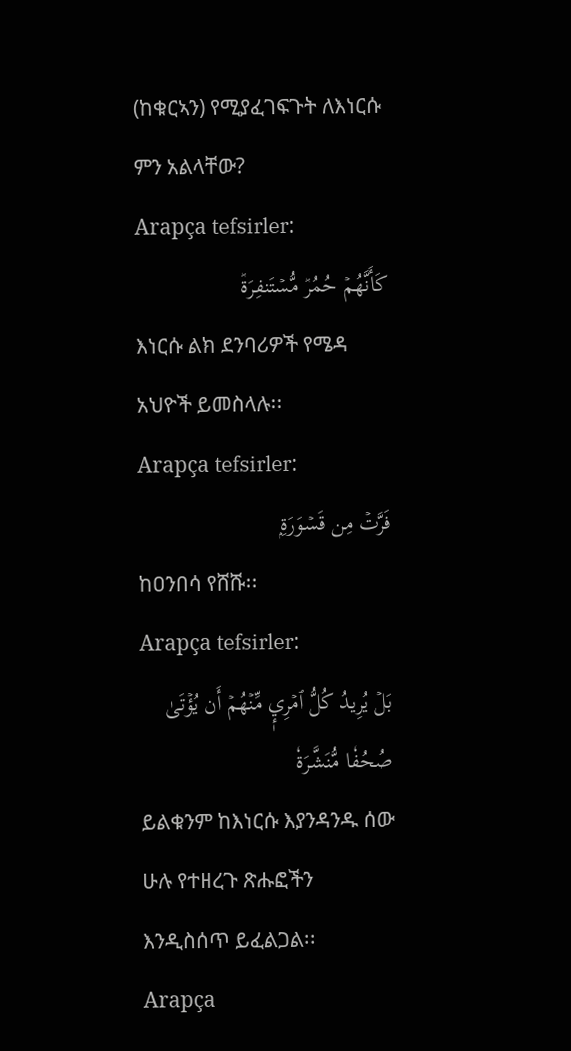(ከቁርኣን) የሚያፈገፍጉት ለእነርሱ ምን አልላቸው?
Arapça tefsirler:
كَأَنَّهُمۡ حُمُرٞ مُّسۡتَنفِرَةٞ
እነርሱ ልክ ደንባሪዎች የሜዳ አህዮች ይመስላሉ፡፡
Arapça tefsirler:
فَرَّتۡ مِن قَسۡوَرَةِۭ
ከዐንበሳ የሸሹ፡፡
Arapça tefsirler:
بَلۡ يُرِيدُ كُلُّ ٱمۡرِيٕٖ مِّنۡهُمۡ أَن يُؤۡتَىٰ صُحُفٗا مُّنَشَّرَةٗ
ይልቁንም ከእነርሱ እያንዳንዱ ሰው ሁሉ የተዘረጉ ጽሑፎችን እንዲስሰጥ ይፈልጋል፡፡
Arapça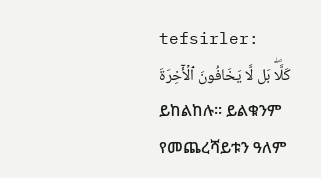tefsirler:
كَلَّاۖ بَل لَّا يَخَافُونَ ٱلۡأٓخِرَةَ
ይከልከሉ፡፡ ይልቁንም የመጨረሻይቱን ዓለም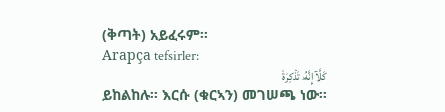(ቅጣት) አይፈሩም፡፡
Arapça tefsirler:
كَلَّآ إِنَّهُۥ تَذۡكِرَةٞ
ይከልከሉ፡፡ እርሱ (ቁርኣን) መገሠጫ ነው፡፡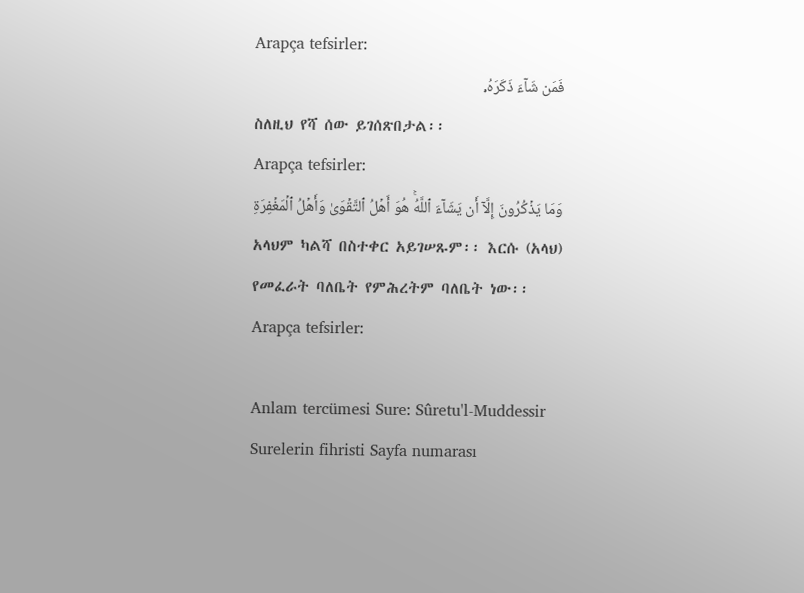Arapça tefsirler:
فَمَن شَآءَ ذَكَرَهُۥ
ስለዚህ የሻ ሰው ይገሰጽበታል፡፡
Arapça tefsirler:
وَمَا يَذۡكُرُونَ إِلَّآ أَن يَشَآءَ ٱللَّهُۚ هُوَ أَهۡلُ ٱلتَّقۡوَىٰ وَأَهۡلُ ٱلۡمَغۡفِرَةِ
አላህም ካልሻ በስተቀር አይገሠጹም፡፡ እርሱ (አላህ) የመፈራት ባለቤት የምሕረትም ባለቤት ነው፡፡
Arapça tefsirler:

Anlam tercümesi Sure: Sûretu'l-Muddessir
Surelerin fihristi Sayfa numarası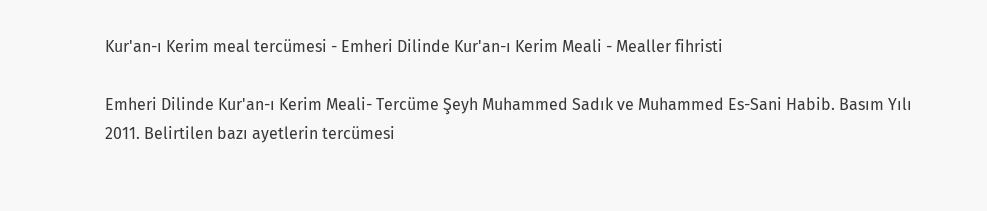Kur'an-ı Kerim meal tercümesi - Emheri Dilinde Kur'an-ı Kerim Meali - Mealler fihristi

Emheri Dilinde Kur'an-ı Kerim Meali- Tercüme Şeyh Muhammed Sadık ve Muhammed Es-Sani Habib. Basım Yılı 2011. Belirtilen bazı ayetlerin tercümesi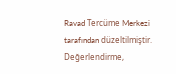Ravad Tercüme Merkezi tarafından düzeltilmiştir. Değerlendirme,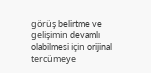görüş belirtme ve gelişimin devamlı olabilmesi için orijinal tercümeye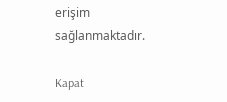erişim sağlanmaktadır.

Kapat